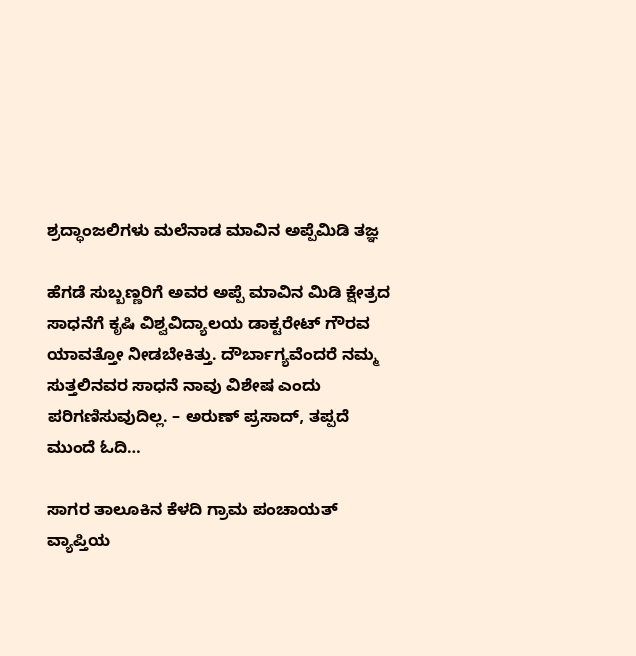ಶ್ರದ್ಧಾಂಜಲಿಗಳು ಮಲೆನಾಡ ಮಾವಿನ ಅಪ್ಪೆಮಿಡಿ ತಜ್ಞ

ಹೆಗಡೆ ಸುಬ್ಬಣ್ಣರಿಗೆ ಅವರ ಅಪ್ಪೆ ಮಾವಿನ ಮಿಡಿ ಕ್ಷೇತ್ರದ ಸಾಧನೆಗೆ ಕೃಷಿ ವಿಶ್ವವಿದ್ಯಾಲಯ ಡಾಕ್ಟರೇಟ್ ಗೌರವ ಯಾವತ್ತೋ ನೀಡಬೇಕಿತ್ತು. ದೌರ್ಬಾಗ್ಯವೆಂದರೆ ನಮ್ಮ ಸುತ್ತಲಿನವರ ಸಾಧನೆ ನಾವು ವಿಶೇಷ ಎಂದು ಪರಿಗಣಿಸುವುದಿಲ್ಲ. – ಅರುಣ್ ಪ್ರಸಾದ್, ತಪ್ಪದೆ ಮುಂದೆ ಓದಿ…

ಸಾಗರ ತಾಲೂಕಿನ ಕೆಳದಿ ಗ್ರಾಮ ಪಂಚಾಯತ್ ವ್ಯಾಪ್ತಿಯ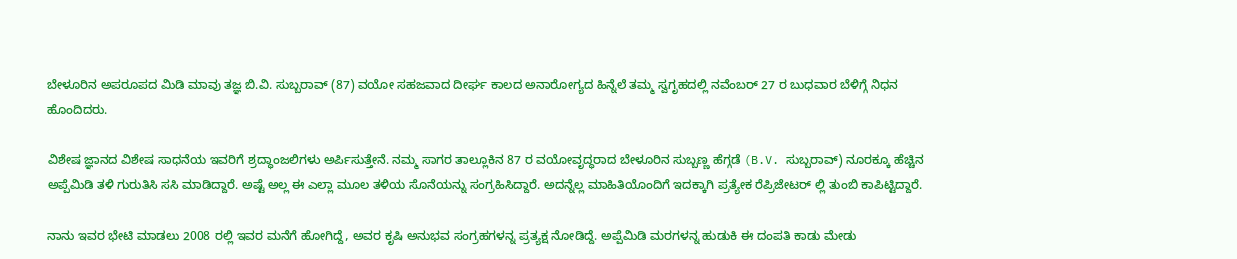ಬೇಳೂರಿನ ಅಪರೂಪದ ಮಿಡಿ ಮಾವು ತಜ್ಞ ಬಿ.ವಿ. ಸುಬ್ಬರಾವ್‌ (87) ವಯೋ ಸಹಜವಾದ ದೀರ್ಘ ಕಾಲದ ಅನಾರೋಗ್ಯದ ಹಿನ್ನೆಲೆ ತಮ್ಮ ಸ್ವಗೃಹದಲ್ಲಿ ನವೆಂಬರ್ 27 ರ ಬುಧವಾರ ಬೆಳಿಗ್ಗೆ ನಿಧನ ಹೊಂದಿದರು.

ವಿಶೇಷ ಜ್ಞಾನದ ವಿಶೇಷ ಸಾಧನೆಯ ಇವರಿಗೆ ಶ್ರದ್ಧಾಂಜಲಿಗಳು ಅರ್ಪಿಸುತ್ತೇನೆ. ನಮ್ಮ ಸಾಗರ ತಾಲ್ಲೂಕಿನ 87 ರ ವಯೋವೃದ್ಧರಾದ ಬೇಳೂರಿನ ಸುಬ್ಬಣ್ಣ ಹೆಗ್ಗಡೆ (B.V. ಸುಬ್ಬರಾವ್) ನೂರಕ್ಕೂ ಹೆಚ್ಚಿನ ಅಪ್ಪೆಮಿಡಿ ತಳಿ ಗುರುತಿಸಿ ಸಸಿ ಮಾಡಿದ್ದಾರೆ. ಅಷ್ಟೆ ಅಲ್ಲ ಈ ಎಲ್ಲಾ ಮೂಲ ತಳಿಯ ಸೊನೆಯನ್ನು ಸಂಗ್ರಹಿಸಿದ್ದಾರೆ. ಅದನ್ನೆಲ್ಲ ಮಾಹಿತಿಯೊಂದಿಗೆ ಇದಕ್ಕಾಗಿ ಪ್ರತ್ಯೇಕ ರೆಪ್ರಿಜೇಟರ್ ಲ್ಲಿ ತುಂಬಿ ಕಾಪಿಟ್ಟಿದ್ದಾರೆ.

ನಾನು ಇವರ ಭೇಟಿ ಮಾಡಲು 2008 ರಲ್ಲಿ ಇವರ ಮನೆಗೆ ಹೋಗಿದ್ದೆ, ಅವರ ಕೃಷಿ ಅನುಭವ ಸಂಗ್ರಹಗಳನ್ನ ಪ್ರತ್ಯಕ್ಷ ನೋಡಿದ್ದೆ. ಅಪ್ಪೆಮಿಡಿ ಮರಗಳನ್ನ ಹುಡುಕಿ ಈ ದಂಪತಿ ಕಾಡು ಮೇಡು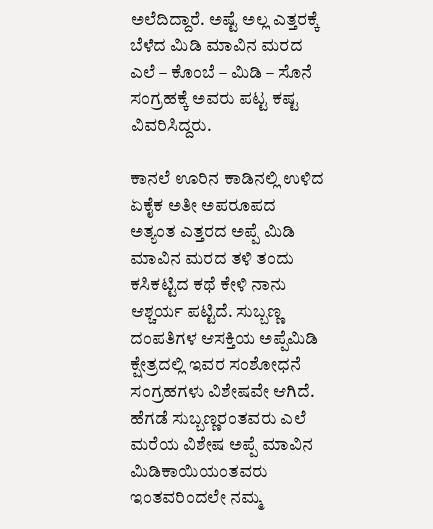ಅಲೆದಿದ್ದಾರೆ. ಅಷ್ಟೆ ಅಲ್ಲ ಎತ್ತರಕ್ಕೆ ಬೆಳೆದ ಮಿಡಿ ಮಾವಿನ ಮರದ ಎಲೆ – ಕೊಂಬೆ – ಮಿಡಿ – ಸೊನೆ ಸಂಗ್ರಹಕ್ಕೆ ಅವರು ಪಟ್ಟ ಕಷ್ಟ ವಿವರಿಸಿದ್ದರು.

ಕಾನಲೆ ಊರಿನ ಕಾಡಿನಲ್ಲಿ ಉಳಿದ ಏಕೈಕ ಅತೀ ಅಪರೂಪದ ಅತ್ಯಂತ ಎತ್ತರದ ಅಪ್ಪೆ ಮಿಡಿ ಮಾವಿನ ಮರದ ತಳಿ ತಂದು ಕಸಿಕಟ್ಟಿದ ಕಥೆ ಕೇಳಿ ನಾನು ಆಶ್ಚರ್ಯ ಪಟ್ಟಿದೆ. ಸುಬ್ಬಣ್ಣ ದಂಪತಿಗಳ ಆಸಕ್ತಿಯ ಅಪ್ಪೆಮಿಡಿ ಕ್ಷೇತ್ರದಲ್ಲಿ ಇವರ ಸಂಶೋಧನೆ ಸಂಗ್ರಹಗಳು ವಿಶೇಷವೇ ಆಗಿದೆ. ಹೆಗಡೆ ಸುಬ್ಬಣ್ಣರಂತವರು ಎಲೆ ಮರೆಯ ವಿಶೇಷ ಅಪ್ಪೆ ಮಾವಿನ ಮಿಡಿಕಾಯಿಯಂತವರು ಇಂತವರಿಂದಲೇ ನಮ್ಮ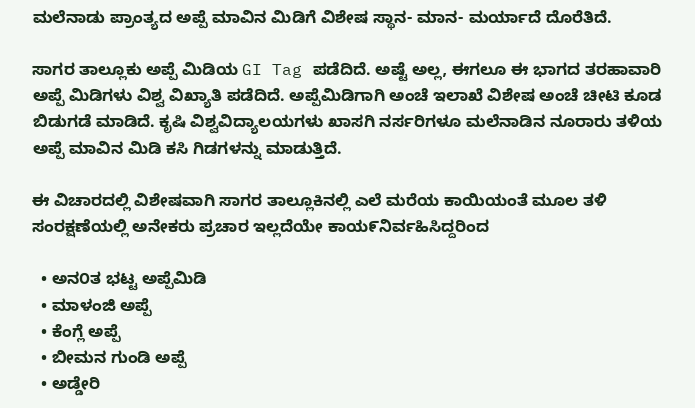ಮಲೆನಾಡು ಪ್ರಾಂತ್ಯದ ಅಪ್ಪೆ ಮಾವಿನ ಮಿಡಿಗೆ ವಿಶೇಷ ಸ್ಥಾನ- ಮಾನ- ಮರ್ಯಾದೆ ದೊರೆತಿದೆ.

ಸಾಗರ ತಾಲ್ಲೂಕು ಅಪ್ಪೆ ಮಿಡಿಯ GI Tag ಪಡೆದಿದೆ. ಅಷ್ಟೆ ಅಲ್ಲ, ಈಗಲೂ ಈ ಭಾಗದ ತರಹಾವಾರಿ ಅಪ್ಪೆ ಮಿಡಿಗಳು ವಿಶ್ವ ವಿಖ್ಯಾತಿ ಪಡೆದಿದೆ. ಅಪ್ಪೆಮಿಡಿಗಾಗಿ ಅಂಚೆ ಇಲಾಖೆ ವಿಶೇಷ ಅಂಚೆ ಚೀಟಿ ಕೂಡ ಬಿಡುಗಡೆ ಮಾಡಿದೆ. ಕೃಷಿ ವಿಶ್ವವಿದ್ಯಾಲಯಗಳು ಖಾಸಗಿ ನರ್ಸರಿಗಳೂ ಮಲೆನಾಡಿನ ನೂರಾರು ತಳಿಯ ಅಪ್ಪೆ ಮಾವಿನ ಮಿಡಿ ಕಸಿ ಗಿಡಗಳನ್ನು ಮಾಡುತ್ತಿದೆ.

ಈ ವಿಚಾರದಲ್ಲಿ ವಿಶೇಷವಾಗಿ ಸಾಗರ ತಾಲ್ಲೂಕಿನಲ್ಲಿ ಎಲೆ ಮರೆಯ ಕಾಯಿಯಂತೆ ಮೂಲ ತಳಿ ಸಂರಕ್ಷಣೆಯಲ್ಲಿ ಅನೇಕರು ಪ್ರಚಾರ ಇಲ್ಲದೆಯೇ ಕಾಯ೯ನಿರ್ವಹಿಸಿದ್ದರಿಂದ

  • ಅನ೦ತ ಭಟ್ಟ ಅಪ್ಪೆಮಿಡಿ
  • ಮಾಳಂಜಿ ಅಪ್ಪೆ
  • ಕೆಂಗ್ಲೆ ಅಪ್ಪೆ
  • ಬೀಮನ ಗುಂಡಿ ಅಪ್ಪೆ
  • ಅಡ್ಡೇರಿ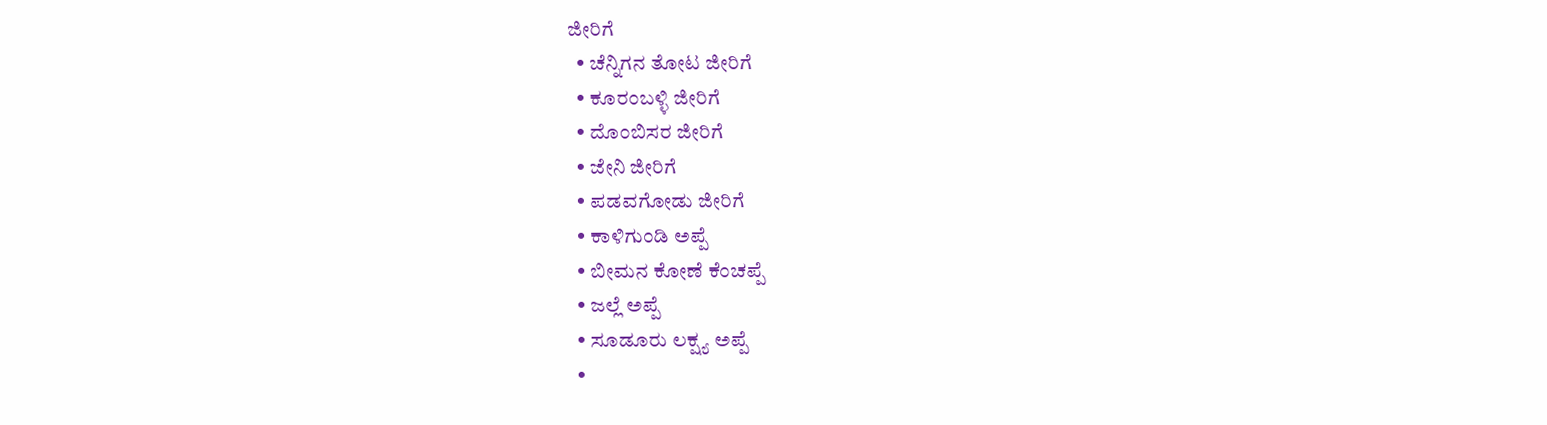ಜೀರಿಗೆ
  • ಚೆನ್ನಿಗನ ತೋಟ ಜೀರಿಗೆ
  • ಕೂರಂಬಳ್ಳಿ ಜೀರಿಗೆ
  • ದೊಂಬಿಸರ ಜೀರಿಗೆ
  • ಜೇನಿ ಜೀರಿಗೆ
  • ಪಡವಗೋಡು ಜೀರಿಗೆ
  • ಕಾಳಿಗುಂಡಿ ಅಪ್ಪೆ
  • ಬೀಮನ ಕೋಣೆ ಕೆಂಚಪ್ಪೆ
  • ಜಲ್ಲೆ ಅಪ್ಪೆ
  • ಸೂಡೂರು ಲಕ್ಷ್ಯ ಅಪ್ಪೆ
  •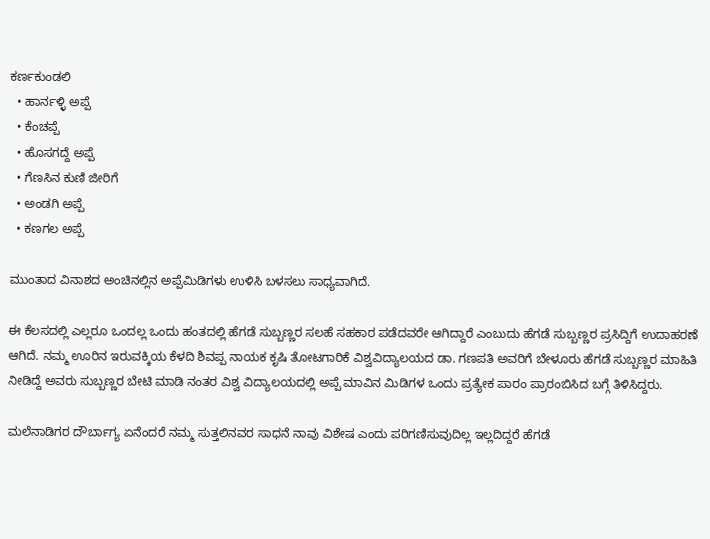ಕರ್ಣಕುಂಡಲಿ
  • ಹಾರ್ನಳ್ಳಿ ಅಪ್ಪೆ
  • ಕೆಂಚಪ್ಪೆ
  • ಹೊಸಗದ್ದೆ ಅಪ್ಪೆ
  • ಗೆಣಸಿನ ಕುಣಿ ಜೀರಿಗೆ
  • ಅಂಡಗಿ ಅಪ್ಪೆ
  • ಕಣಗಲ ಅಪ್ಪೆ

ಮುಂತಾದ ವಿನಾಶದ ಅಂಚಿನಲ್ಲಿನ ಅಪ್ಪೆಮಿಡಿಗಳು ಉಳಿಸಿ ಬಳಸಲು ಸಾಧ್ಯವಾಗಿದೆ.

ಈ ಕೆಲಸದಲ್ಲಿ ಎಲ್ಲರೂ ಒಂದಲ್ಲ ಒಂದು ಹಂತದಲ್ಲಿ ಹೆಗಡೆ ಸುಬ್ಬಣ್ಣರ ಸಲಹೆ ಸಹಕಾರ ಪಡೆದವರೇ ಆಗಿದ್ದಾರೆ ಎಂಬುದು ಹೆಗಡೆ ಸುಬ್ಬಣ್ಣರ ಪ್ರಸಿದ್ದಿಗೆ ಉದಾಹರಣೆ ಆಗಿದೆ. ನಮ್ಮ ಊರಿನ ಇರುವಕ್ಕಿಯ ಕೆಳದಿ ಶಿವಪ್ಪ ನಾಯಕ ಕೃಷಿ ತೋಟಗಾರಿಕೆ ವಿಶ್ವವಿದ್ಯಾಲಯದ ಡಾ. ಗಣಪತಿ ಅವರಿಗೆ ಬೇಳೂರು ಹೆಗಡೆ ಸುಬ್ಬಣ್ಣರ ಮಾಹಿತಿ ನೀಡಿದ್ದೆ ಅವರು ಸುಬ್ಬಣ್ಣರ ಬೇಟಿ ಮಾಡಿ ನಂತರ ವಿಶ್ವ ವಿದ್ಯಾಲಯದಲ್ಲಿ ಅಪ್ಪೆ ಮಾವಿನ ಮಿಡಿಗಳ ಒಂದು ಪ್ರತ್ಯೇಕ ಪಾರಂ ಪ್ರಾರಂಬಿಸಿದ ಬಗ್ಗೆ ತಿಳಿಸಿದ್ದರು.

ಮಲೆನಾಡಿಗರ ದೌರ್ಬಾಗ್ಯ ಏನೆಂದರೆ ನಮ್ಮ ಸುತ್ತಲಿನವರ ಸಾಧನೆ ನಾವು ವಿಶೇಷ ಎಂದು ಪರಿಗಣಿಸುವುದಿಲ್ಲ ಇಲ್ಲದಿದ್ದರೆ ಹೆಗಡೆ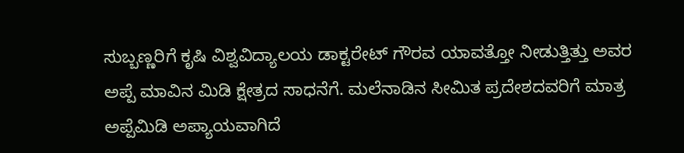ಸುಬ್ಬಣ್ಣರಿಗೆ ಕೃಷಿ ವಿಶ್ವವಿದ್ಯಾಲಯ ಡಾಕ್ಟರೇಟ್ ಗೌರವ ಯಾವತ್ತೋ ನೀಡುತ್ತಿತ್ತು ಅವರ ಅಪ್ಪೆ ಮಾವಿನ ಮಿಡಿ ಕ್ಷೇತ್ರದ ಸಾಧನೆಗೆ. ಮಲೆನಾಡಿನ ಸೀಮಿತ ಪ್ರದೇಶದವರಿಗೆ ಮಾತ್ರ ಅಪ್ಪೆಮಿಡಿ ಅಪ್ಯಾಯವಾಗಿದೆ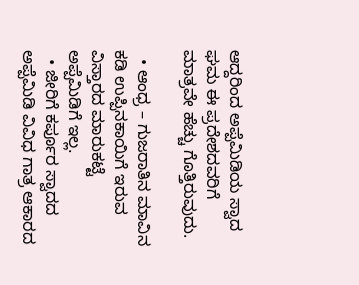ಆದ್ದರಿಂದ ಅಪ್ಪೆಮಿಡಿಯ ಸ್ವಾದ ಘಮ ಈ ಪ್ರದೇಶದವರಿಗೆ ಮಾತ್ರವೇ ಹೆಚ್ಚು ಗೊತ್ತಿರುವುದು.

  • ಆಂಧ್ರ – ಗುಜರಾತಿನ ಮಾವಿನ ಕಡಿ ಉಪ್ಪಿನಕಾಯಿಗೆ ಇರುವ ವಿಸ್ತಾರದ ಮಾರುಕಟ್ಟೆ ಅಪ್ಪೆಮಿಡಿಗೆ ಇಲ್ಲ.
  • ಜೀರಿಗೆ ಕರ್ಪೂರ ಸ್ವಾದದ ಅಪ್ಪೆಮಿಡಿ ವಿವಿಧ ಗಾತ್ರ ಆಕಾರದ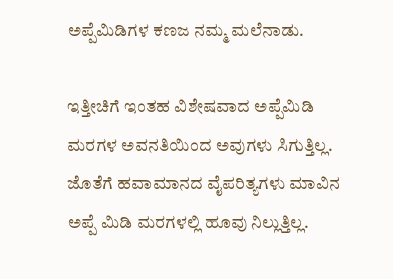ಅಪ್ಪೆಮಿಡಿಗಳ ಕಣಜ ನಮ್ಮ ಮಲೆನಾಡು.

ಇತ್ತೀಚಿಗೆ ಇಂತಹ ವಿಶೇಷವಾದ ಅಪ್ಪೆಮಿಡಿ ಮರಗಳ ಅವನತಿಯಿಂದ ಅವುಗಳು ಸಿಗುತ್ತಿಲ್ಲ. ಜೊತೆಗೆ ಹವಾಮಾನದ ವೈಪರಿತ್ಯಗಳು ಮಾವಿನ ಅಪ್ಪೆ ಮಿಡಿ ಮರಗಳಲ್ಲಿ ಹೂವು ನಿಲ್ಲುತ್ತಿಲ್ಲ.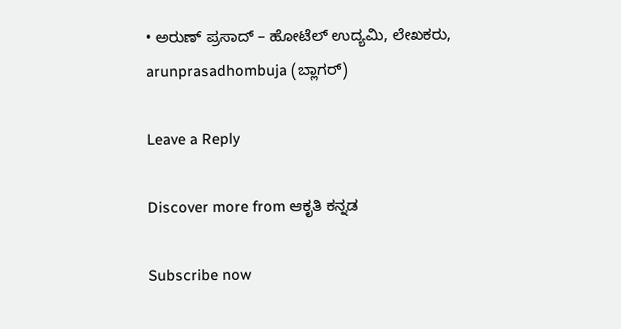• ಅರುಣ್ ಪ್ರಸಾದ್ – ಹೋಟೆಲ್ ಉದ್ಯಮಿ, ಲೇಖಕರು, arunprasadhombuja (ಬ್ಲಾಗರ್)

Leave a Reply

Discover more from ಆಕೃತಿ ಕನ್ನಡ

Subscribe now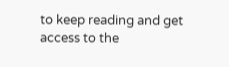to keep reading and get access to the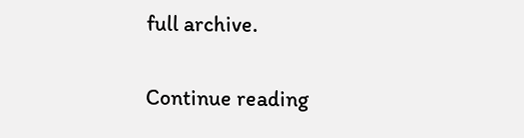full archive.

Continue reading